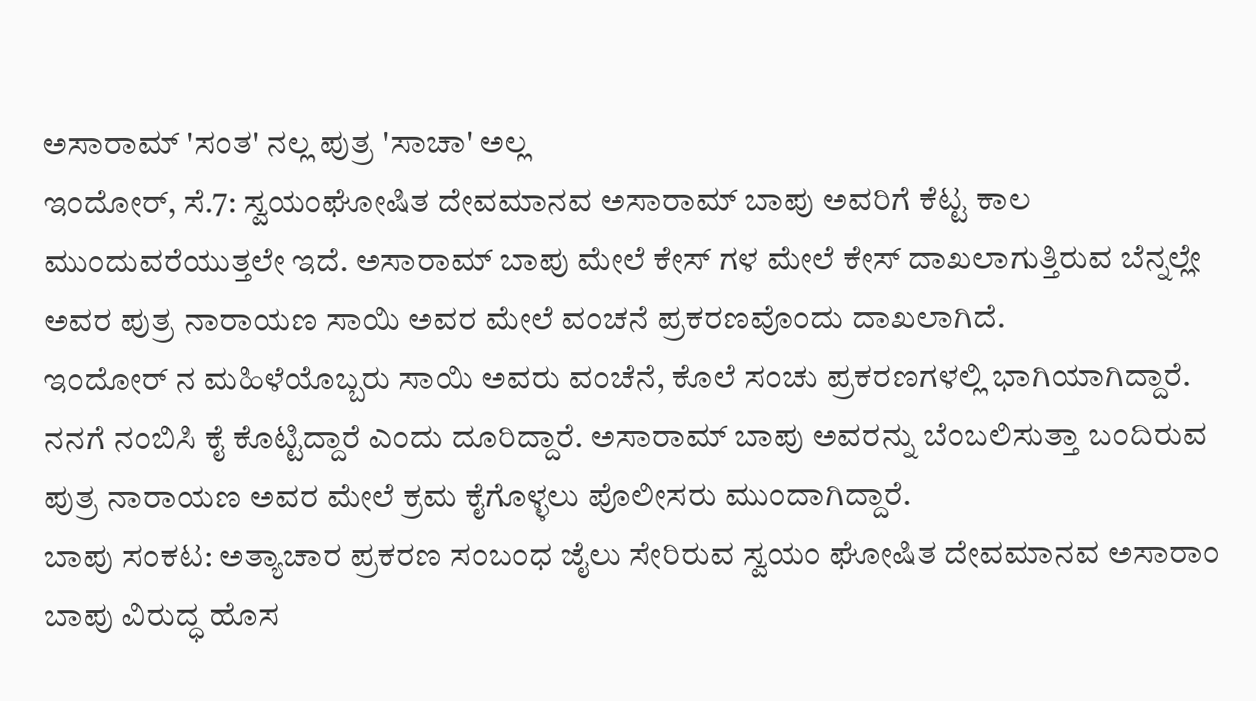ಅಸಾರಾಮ್ 'ಸಂತ' ನಲ್ಲ ಪುತ್ರ 'ಸಾಚಾ' ಅಲ್ಲ
ಇಂದೋರ್, ಸೆ.7: ಸ್ವಯಂಘೋಷಿತ ದೇವಮಾನವ ಅಸಾರಾಮ್ ಬಾಪು ಅವರಿಗೆ ಕೆಟ್ಟ ಕಾಲ ಮುಂದುವರೆಯುತ್ತಲೇ ಇದೆ. ಅಸಾರಾಮ್ ಬಾಪು ಮೇಲೆ ಕೇಸ್ ಗಳ ಮೇಲೆ ಕೇಸ್ ದಾಖಲಾಗುತ್ತಿರುವ ಬೆನ್ನಲ್ಲೇ ಅವರ ಪುತ್ರ ನಾರಾಯಣ ಸಾಯಿ ಅವರ ಮೇಲೆ ವಂಚನೆ ಪ್ರಕರಣವೊಂದು ದಾಖಲಾಗಿದೆ.
ಇಂದೋರ್ ನ ಮಹಿಳೆಯೊಬ್ಬರು ಸಾಯಿ ಅವರು ವಂಚೆನೆ, ಕೊಲೆ ಸಂಚು ಪ್ರಕರಣಗಳಲ್ಲಿ ಭಾಗಿಯಾಗಿದ್ದಾರೆ. ನನಗೆ ನಂಬಿಸಿ ಕೈ ಕೊಟ್ಟಿದ್ದಾರೆ ಎಂದು ದೂರಿದ್ದಾರೆ. ಅಸಾರಾಮ್ ಬಾಪು ಅವರನ್ನು ಬೆಂಬಲಿಸುತ್ತಾ ಬಂದಿರುವ ಪುತ್ರ ನಾರಾಯಣ ಅವರ ಮೇಲೆ ಕ್ರಮ ಕೈಗೊಳ್ಳಲು ಪೊಲೀಸರು ಮುಂದಾಗಿದ್ದಾರೆ.
ಬಾಪು ಸಂಕಟ: ಅತ್ಯಾಚಾರ ಪ್ರಕರಣ ಸಂಬಂಧ ಜೈಲು ಸೇರಿರುವ ಸ್ವಯಂ ಘೋಷಿತ ದೇವಮಾನವ ಅಸಾರಾಂ ಬಾಪು ವಿರುದ್ಧ ಹೊಸ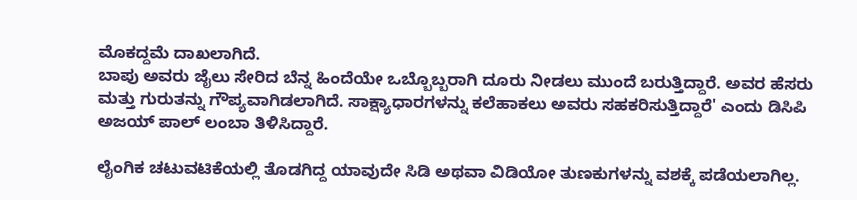ಮೊಕದ್ದಮೆ ದಾಖಲಾಗಿದೆ.
ಬಾಪು ಅವರು ಜೈಲು ಸೇರಿದ ಬೆನ್ನ ಹಿಂದೆಯೇ ಒಬ್ಬೊಬ್ಬರಾಗಿ ದೂರು ನೀಡಲು ಮುಂದೆ ಬರುತ್ತಿದ್ದಾರೆ. ಅವರ ಹೆಸರು ಮತ್ತು ಗುರುತನ್ನು ಗೌಪ್ಯವಾಗಿಡಲಾಗಿದೆ. ಸಾಕ್ಷ್ಯಾಧಾರಗಳನ್ನು ಕಲೆಹಾಕಲು ಅವರು ಸಹಕರಿಸುತ್ತಿದ್ದಾರೆ' ಎಂದು ಡಿಸಿಪಿ ಅಜಯ್ ಪಾಲ್ ಲಂಬಾ ತಿಳಿಸಿದ್ದಾರೆ.

ಲೈಂಗಿಕ ಚಟುವಟಿಕೆಯಲ್ಲಿ ತೊಡಗಿದ್ದ ಯಾವುದೇ ಸಿಡಿ ಅಥವಾ ವಿಡಿಯೋ ತುಣಕುಗಳನ್ನು ವಶಕ್ಕೆ ಪಡೆಯಲಾಗಿಲ್ಲ.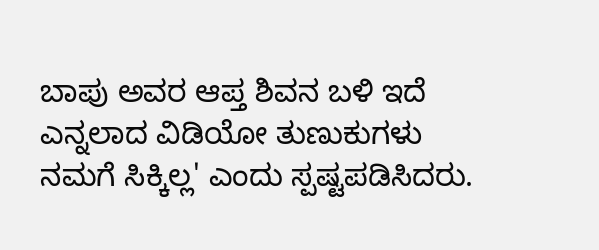ಬಾಪು ಅವರ ಆಪ್ತ ಶಿವನ ಬಳಿ ಇದೆ ಎನ್ನಲಾದ ವಿಡಿಯೋ ತುಣುಕುಗಳು ನಮಗೆ ಸಿಕ್ಕಿಲ್ಲ' ಎಂದು ಸ್ಪಷ್ಟಪಡಿಸಿದರು.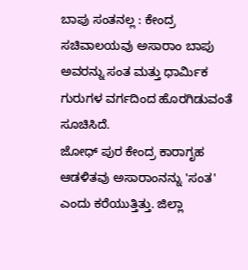ಬಾಪು ಸಂತನಲ್ಲ : ಕೇಂದ್ರ ಸಚಿವಾಲಯವು ಅಸಾರಾಂ ಬಾಪು ಅವರನ್ನು ಸಂತ ಮತ್ತು ಧಾರ್ಮಿಕ ಗುರುಗಳ ವರ್ಗದಿಂದ ಹೊರಗಿಡುವಂತೆ ಸೂಚಿಸಿದೆ.
ಜೋಧ್ ಪುರ ಕೇಂದ್ರ ಕಾರಾಗೃಹ ಆಡಳಿತವು ಅಸಾರಾಂನನ್ನು 'ಸಂತ' ಎಂದು ಕರೆಯುತ್ತಿತ್ತು. ಜಿಲ್ಲಾ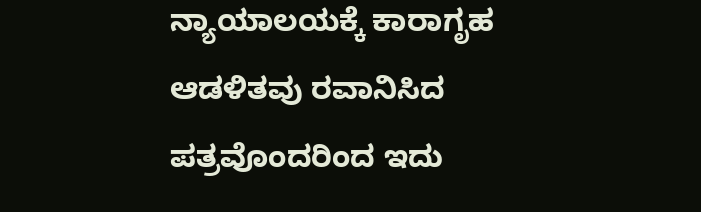ನ್ಯಾಯಾಲಯಕ್ಕೆ ಕಾರಾಗೃಹ ಆಡಳಿತವು ರವಾನಿಸಿದ ಪತ್ರವೊಂದರಿಂದ ಇದು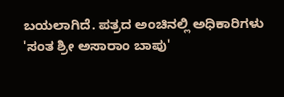ಬಯಲಾಗಿದೆ. ಪತ್ರದ ಅಂಚಿನಲ್ಲಿ ಅಧಿಕಾರಿಗಳು 'ಸಂತ ಶ್ರೀ ಅಸಾರಾಂ ಬಾಪು'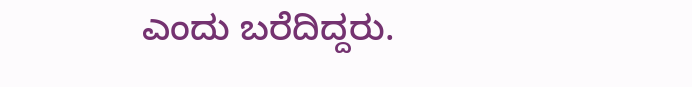ಎಂದು ಬರೆದಿದ್ದರು.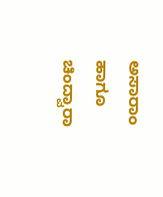ಅಸಾರಾಂ ಹಾಗೂ ಚಿಂದ್ವಾರಾ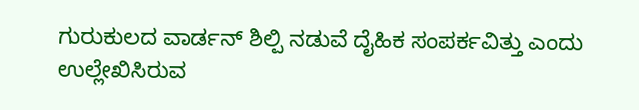ಗುರುಕುಲದ ವಾರ್ಡನ್ ಶಿಲ್ಪಿ ನಡುವೆ ದೈಹಿಕ ಸಂಪರ್ಕವಿತ್ತು ಎಂದು ಉಲ್ಲೇಖಿಸಿರುವ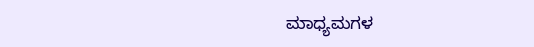ಮಾಧ್ಯಮಗಳ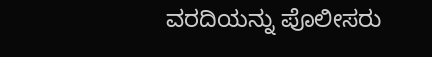ವರದಿಯನ್ನು ಪೊಲೀಸರು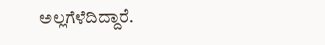ಅಲ್ಲಗೆಳೆದಿದ್ದಾರೆ.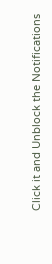Click it and Unblock the Notifications